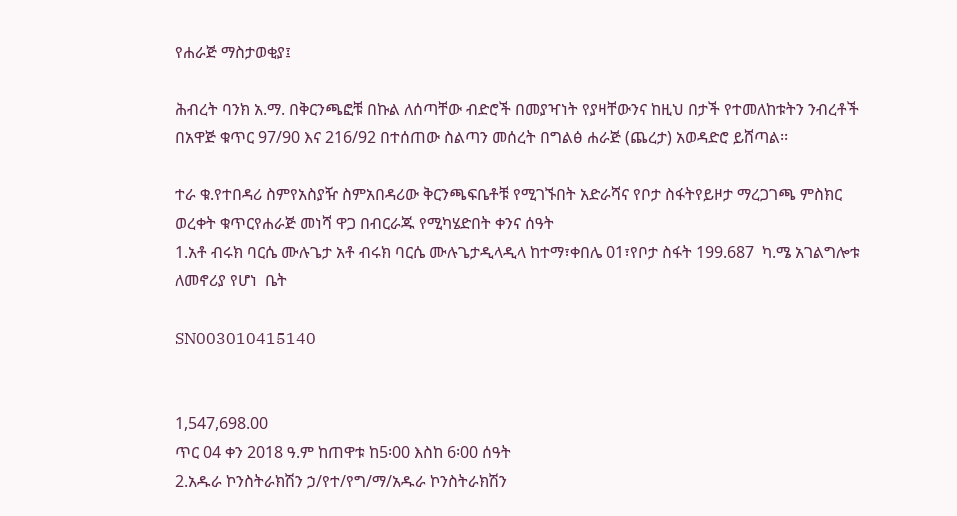የሐራጅ ማስታወቂያ፤

ሕብረት ባንክ አ.ማ. በቅርንጫፎቹ በኩል ለሰጣቸው ብድሮች በመያዣነት የያዛቸውንና ከዚህ በታች የተመለከቱትን ንብረቶች በአዋጅ ቁጥር 97/90 እና 216/92 በተሰጠው ስልጣን መሰረት በግልፅ ሐራጅ (ጨረታ) አወዳድሮ ይሸጣል፡፡

ተራ ቁ.የተበዳሪ ስምየአስያዥ ስምአበዳሪው ቅርንጫፍቤቶቹ የሚገኙበት አድራሻና የቦታ ስፋትየይዞታ ማረጋገጫ ምስክር ወረቀት ቁጥርየሐራጅ መነሻ ዋጋ በብርራጁ የሚካሄድበት ቀንና ሰዓት
1.አቶ ብሩክ ባርሴ ሙሉጌታ አቶ ብሩክ ባርሴ ሙሉጌታዲላዲላ ከተማ፣ቀበሌ 01፣የቦታ ስፋት 199.687  ካ.ሜ አገልግሎቱ ለመኖሪያ የሆነ  ቤት

SN003010415140


1,547,698.00
ጥር 04 ቀን 2018 ዓ.ም ከጠዋቱ ከ5፡00 እስከ 6፡00 ሰዓት
2.አዱራ ኮንስትራክሽን ኃ/የተ/የግ/ማ/አዱራ ኮንስትራክሽን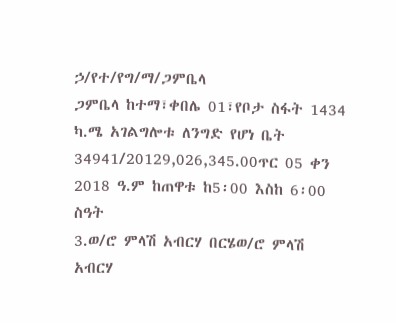ኃ/የተ/የግ/ማ/ጋምቤላ
ጋምቤላ ከተማ፣ቀበሌ 01፣የቦታ ስፋት 1434 ካ.ሜ አገልግሎቱ ለንግድ የሆነ ቤት
34941/20129,026,345.00ጥር 05 ቀን 2018 ዓ.ም ከጠዋቱ ከ5፡00 እስከ 6፡00 ስዓት
3.ወ/ሮ ምላሽ አብርሃ በርሄወ/ሮ ምላሽ አብርሃ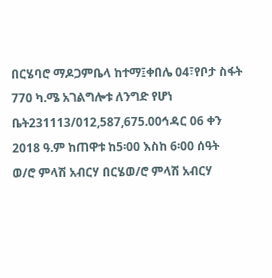በርሄባሮ ማዶጋምቤላ ከተማ፤ቀበሌ 04፣የቦታ ስፋት 770 ካ.ሜ አገልግሎቱ ለንግድ የሆነ ቤት231113/012,587,675.00ኅዳር 06 ቀን 2018 ዓ.ም ከጠዋቱ ከ5፡00 እስከ 6፡00 ሰዓት
ወ/ሮ ምላሽ አብርሃ በርሄወ/ሮ ምላሽ አብርሃ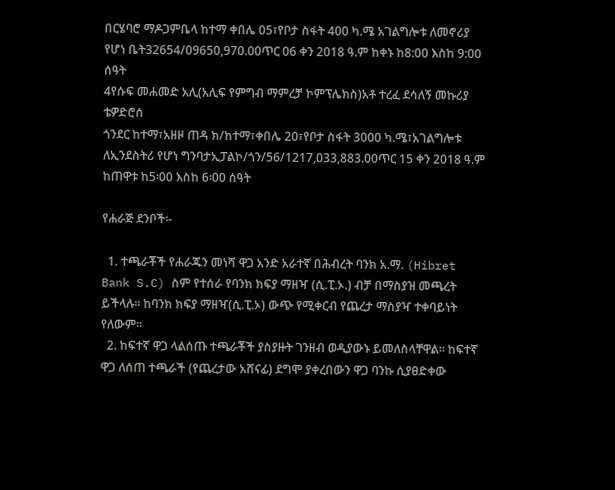በርሄባሮ ማዶጋምቤላ ከተማ ቀበሌ 05፣የቦታ ስፋት 400 ካ.ሜ አገልግሎቱ ለመኖሪያ የሆነ ቤት32654/09650,970.00ጥር 06 ቀን 2018 ዓ.ም ከቀኑ ከ8:00 እስከ 9:00 ሰዓት
4የሱፍ መሐመድ አሊ(አሊፍ የምግብ ማምረቻ ኮምፕሌክስ)አቶ ተረፈ ደሳለኝ መኩሪያ
ቴዎድሮሰ
ጎንደር ከተማ፣አዘዞ ጠዳ ክ/ከተማ፣ቀበሌ 20፣የቦታ ስፋት 3000 ካ.ሜ፣አገልግሎቱ ለኢንደስትሪ የሆነ ግንባታኢፓልኮ/ጎን/56/1217,033,883.00ጥር 15 ቀን 2018 ዓ.ም ከጠዋቱ ከ5፡00 እስከ 6፡00 ሰዓት

የሐራጅ ደንቦች፡-

  1. ተጫራቾች የሐራጁን መነሻ ዋጋ አንድ አራተኛ በሕብረት ባንክ አ.ማ. (Hibret Bank S.C) ስም የተሰራ የባንክ ክፍያ ማዘዣ (ሲ.ፒ.ኦ.) ብቻ በማስያዝ መጫረት ይችላሉ፡፡ ከባንክ ክፍያ ማዘዣ(ሲ.ፒ.ኦ) ውጭ የሚቀርብ የጨረታ ማስያዣ ተቀባይነት የለውም፡፡
  2. ከፍተኛ ዋጋ ላልሰጡ ተጫራቾች ያስያዙት ገንዘብ ወዲያውኑ ይመለስላቸዋል፡፡ ከፍተኛ ዋጋ ለሰጠ ተጫራች (የጨረታው አሸናፊ) ደግሞ ያቀረበውን ዋጋ ባንኩ ሲያፀድቀው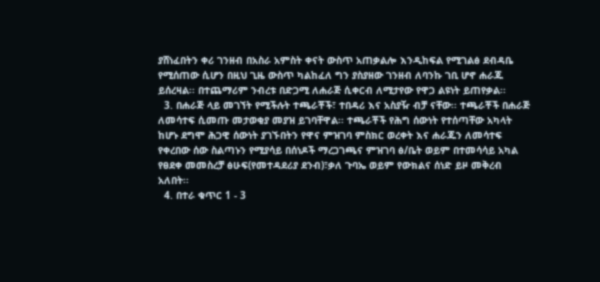ያሸነፈበትን ቀሪ ገንዘብ በአስራ አምስት ቀናት ውስጥ አጠቃልሎ እንዲከፍል የሚገልፅ ደብዳቤ የሚሰጠው ሲሆን በዚህ ጊዜ ውስጥ ካልከፈለ ግን ያስያዘው ገንዘብ ለባንኩ ገቢ ሆኖ ሐራጁ ይሰረዛል፡፡ በተጨማሪም ንብረቱ በድጋሚ ለሐራጅ ሲቀርብ ለሚታየው የዋጋ ልዩነት ይጠየቃል፡፡
  3. በሐራጅ ላይ መገኘት የሚችሉት ተጫራቾች፣ ተበዳሪ እና አስያዥ ብቻ ናቸው፡፡ ተጫራቾች በሐራጅ ለመሳተፍ ሲመጡ መታወቂያ መያዝ ይገባቸዋል፡፡ ተጫራቾች የሕግ ሰውነት የተሰጣቸው አካላት ከሆኑ ደግሞ ሕጋዊ ሰውነት ያገኙበትን የዋና ምዝገባ ምስክር ወረቀት እና ሐራጁን ለመሳተፍ የቀረበው ሰው ስልጣኑን የሚያሳይ በሰነዶች ማረጋገጫና ምዝገባ ፅ/ቤት ወይም በተመሳሳይ አካል የፀደቀ መመስረቻ ፅሁፍ(የመተዳደሪያ ደንብ)፣ቃለ ጉባኤ ወይም የውክልና ሰነድ ይዞ መቅረብ አለበት፡፡
  4. በተራ ቁጥር 1 - 3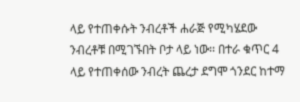ላይ የተጠቀሱት ንብረቶች ሐራጅ የሚካሄደው ንብረቶቹ በሚገኙበት ቦታ ላይ ነው፡፡ በተራ ቁጥር 4 ላይ የተጠቀሰው ንብረት ጨረታ ደግሞ ጎንደር ከተማ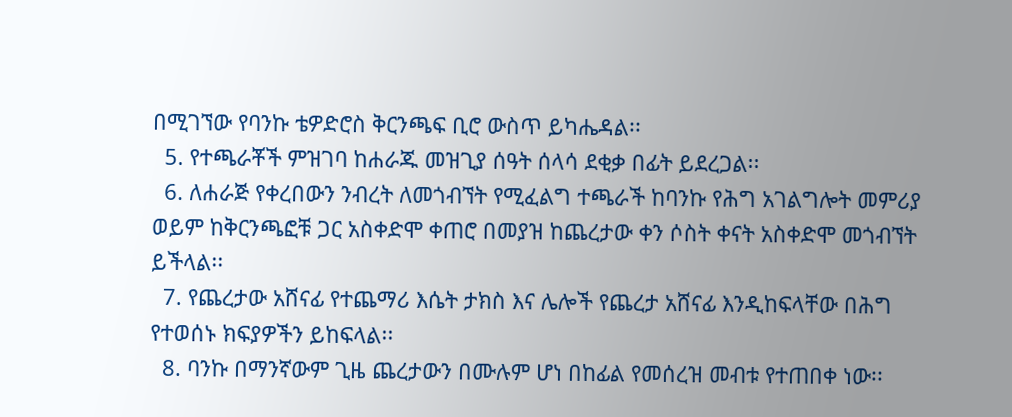በሚገኘው የባንኩ ቴዎድሮስ ቅርንጫፍ ቢሮ ውስጥ ይካሔዳል፡፡
  5. የተጫራቾች ምዝገባ ከሐራጁ መዝጊያ ሰዓት ሰላሳ ደቂቃ በፊት ይደረጋል፡፡
  6. ለሐራጅ የቀረበውን ንብረት ለመጎብኘት የሚፈልግ ተጫራች ከባንኩ የሕግ አገልግሎት መምሪያ ወይም ከቅርንጫፎቹ ጋር አስቀድሞ ቀጠሮ በመያዝ ከጨረታው ቀን ሶስት ቀናት አስቀድሞ መጎብኘት ይችላል፡፡
  7. የጨረታው አሸናፊ የተጨማሪ እሴት ታክስ እና ሌሎች የጨረታ አሸናፊ እንዲከፍላቸው በሕግ የተወሰኑ ክፍያዎችን ይከፍላል፡፡
  8. ባንኩ በማንኛውም ጊዜ ጨረታውን በሙሉም ሆነ በከፊል የመሰረዝ መብቱ የተጠበቀ ነው፡፡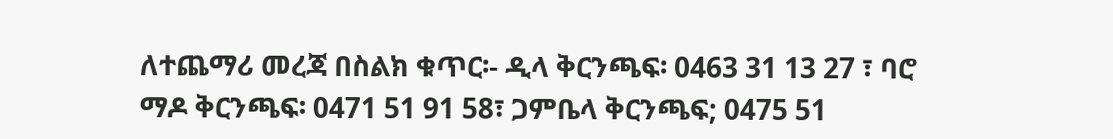ለተጨማሪ መረጃ በስልክ ቁጥር፡- ዲላ ቅርንጫፍ፡ 0463 31 13 27 ፣ ባሮ ማዶ ቅርንጫፍ፡ 0471 51 91 58፣ ጋምቤላ ቅርንጫፍ; 0475 51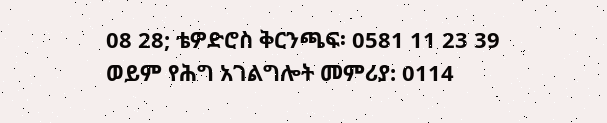08 28; ቴዎድሮስ ቅርንጫፍ፡ 0581 11 23 39 ወይም የሕግ አገልግሎት መምሪያ: 0114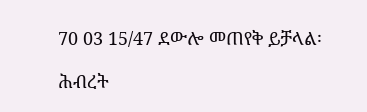70 03 15/47 ደውሎ መጠየቅ ይቻላል፡

ሕብረት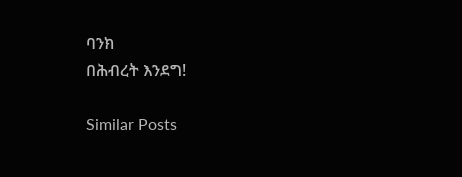ባንክ
በሕብረት እንደግ!

Similar Posts